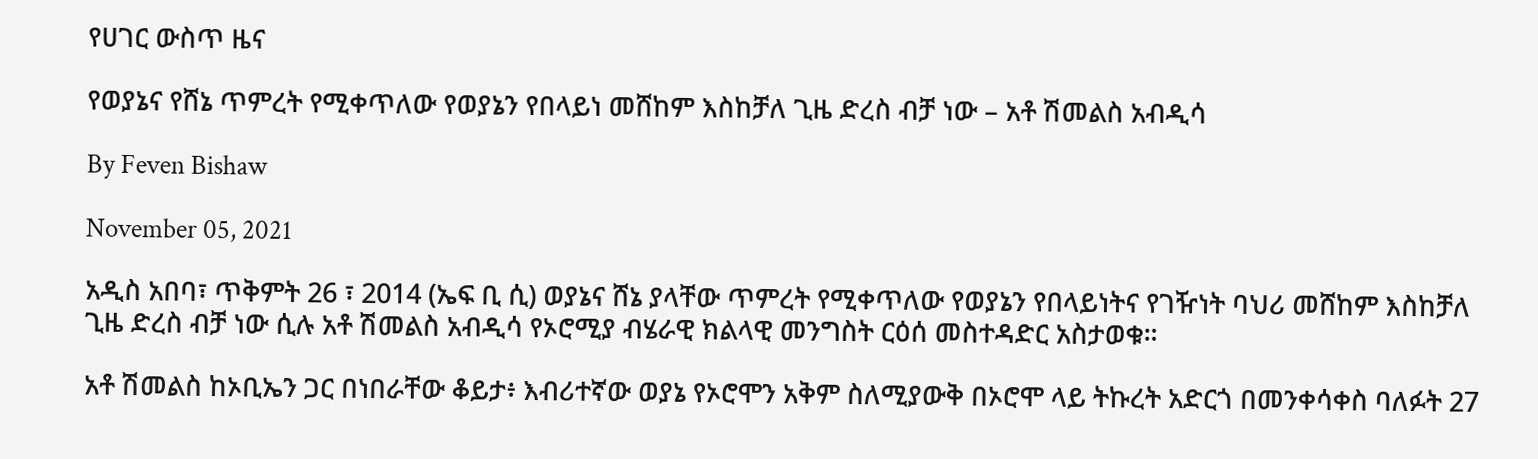የሀገር ውስጥ ዜና

የወያኔና የሸኔ ጥምረት የሚቀጥለው የወያኔን የበላይነ መሸከም እስከቻለ ጊዜ ድረስ ብቻ ነው – አቶ ሽመልስ አብዲሳ

By Feven Bishaw

November 05, 2021

አዲስ አበባ፣ ጥቅምት 26 ፣ 2014 (ኤፍ ቢ ሲ) ወያኔና ሸኔ ያላቸው ጥምረት የሚቀጥለው የወያኔን የበላይነትና የገዥነት ባህሪ መሸከም እስከቻለ ጊዜ ድረስ ብቻ ነው ሲሉ አቶ ሽመልስ አብዲሳ የኦሮሚያ ብሄራዊ ክልላዊ መንግስት ርዕሰ መስተዳድር አስታወቁ።

አቶ ሽመልስ ከኦቢኤን ጋር በነበራቸው ቆይታ፥ እብሪተኛው ወያኔ የኦሮሞን አቅም ስለሚያውቅ በኦሮሞ ላይ ትኩረት አድርጎ በመንቀሳቀስ ባለፉት 27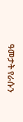ዓመታት የራሱን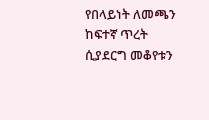የበላይነት ለመጫን ከፍተኛ ጥረት ሲያደርግ መቆየቱን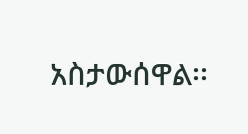አስታውሰዋል፡፡